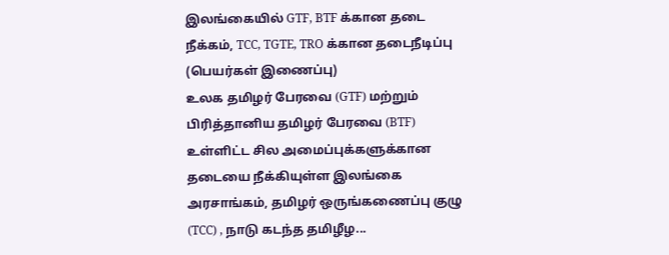இலங்கையில் GTF, BTF க்கான தடை நீக்கம், TCC, TGTE, TRO க்கான தடைநீடிப்பு (பெயர்கள் இணைப்பு)
உலக தமிழர் பேரவை (GTF) மற்றும் பிரித்தானிய தமிழர் பேரவை (BTF) உள்ளிட்ட சில அமைப்புக்களுக்கான தடையை நீக்கியுள்ள இலங்கை அரசாங்கம், தமிழர் ஒருங்கணைப்பு குழு (TCC) , நாடு கடந்த தமிழீழ...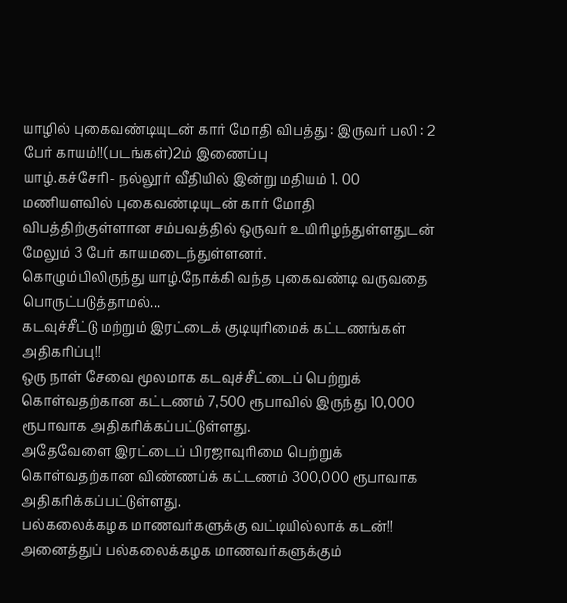யாழில் புகைவண்டியுடன் கார் மோதி விபத்து : இருவர் பலி : 2 பேர் காயம்!!(படங்கள்)2ம் இணைப்பு
யாழ்.கச்சேரி- நல்லூர் வீதியில் இன்று மதியம் 1. 00 மணியளவில் புகைவண்டியுடன் கார் மோதி விபத்திற்குள்ளான சம்பவத்தில் ஒருவர் உயிரிழந்துள்ளதுடன் மேலும் 3 பேர் காயமடைந்துள்ளனர்.
கொழும்பிலிருந்து யாழ்.நோக்கி வந்த புகைவண்டி வருவதை பொருட்படுத்தாமல்...
கடவுச்சீட்டு மற்றும் இரட்டைக் குடியுரிமைக் கட்டணங்கள் அதிகரிப்பு!!
ஒரு நாள் சேவை மூலமாக கடவுச்சீட்டைப் பெற்றுக் கொள்வதற்கான கட்டணம் 7,500 ரூபாவில் இருந்து 10,000 ரூபாவாக அதிகரிக்கப்பட்டுள்ளது.
அதேவேளை இரட்டைப் பிரஜாவுரிமை பெற்றுக் கொள்வதற்கான விண்ணப்க் கட்டணம் 300,000 ரூபாவாக அதிகரிக்கப்பட்டுள்ளது.
பல்கலைக்கழக மாணவர்களுக்கு வட்டியில்லாக் கடன்!!
அனைத்துப் பல்கலைக்கழக மாணவர்களுக்கும்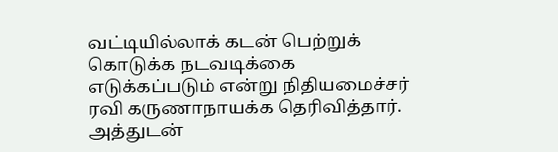வட்டியில்லாக் கடன் பெற்றுக் கொடுக்க நடவடிக்கை எடுக்கப்படும் என்று நிதியமைச்சர் ரவி கருணாநாயக்க தெரிவித்தார்.
அத்துடன்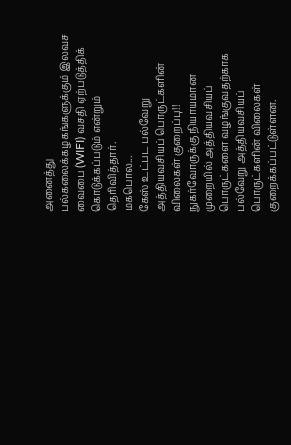அனைத்து பல்கலைக்கழகங்களுக்கும் இலவச வைபை (WIFI) வசதி ஏற்படுத்திக் கொடுக்கப்படும் என்றும் தெரிவித்தார்.
மகபொல...
கேஸ் உட்பட பல்வேறு அத்தியவசியப் பொருட்களின் விலைகள் குறைப்பு!!
நுகர்வோருக்கு நியாயமான முறையில் அத்தியவசியப் பொருட்களை வழங்குவதற்காக பல்வேறு அத்தியவசியப் பொருட்களின் விலைகள் குறைக்கப்பட்டுள்ளன.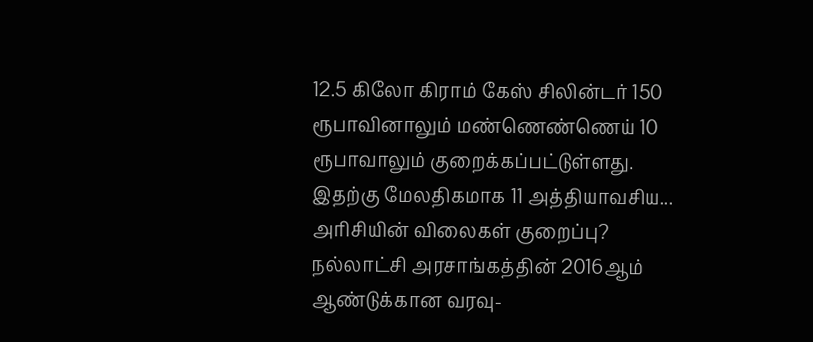12.5 கிலோ கிராம் கேஸ் சிலின்டர் 150 ரூபாவினாலும் மண்ணெண்ணெய் 10 ரூபாவாலும் குறைக்கப்பட்டுள்ளது.
இதற்கு மேலதிகமாக 11 அத்தியாவசிய...
அரிசியின் விலைகள் குறைப்பு?
நல்லாட்சி அரசாங்கத்தின் 2016ஆம் ஆண்டுக்கான வரவு-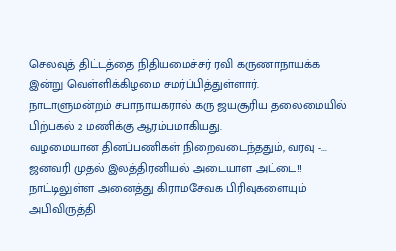செலவுத் திட்டத்தை நிதியமைச்சர் ரவி கருணாநாயக்க இன்று வெள்ளிக்கிழமை சமர்ப்பித்துள்ளார்.
நாடாளுமன்றம் சபாநாயகரால் கரு ஜயசூரிய தலைமையில் பிற்பகல் 2 மணிக்கு ஆரம்பமாகியது.
வழமையான தினப்பணிகள் நிறைவடைந்ததும், வரவு -...
ஜனவரி முதல் இலத்திரனியல் அடையாள அட்டை!!
நாட்டிலுள்ள அனைத்து கிராமசேவக பிரிவுகளையும் அபிவிருத்தி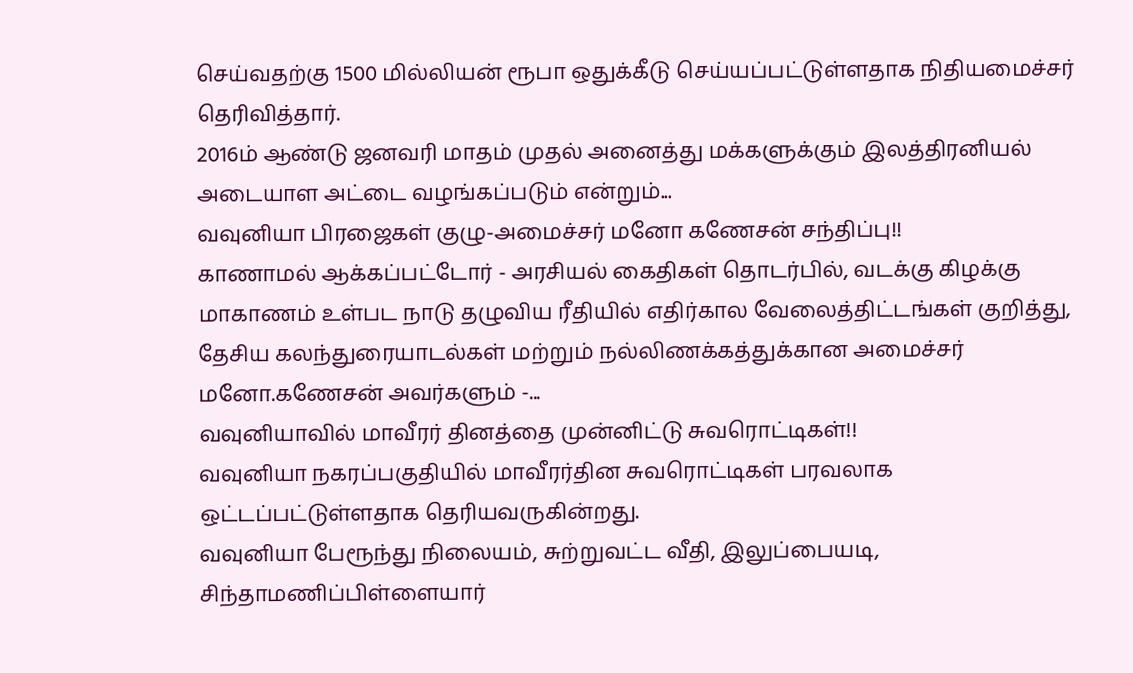செய்வதற்கு 1500 மில்லியன் ரூபா ஒதுக்கீடு செய்யப்பட்டுள்ளதாக நிதியமைச்சர் தெரிவித்தார்.
2016ம் ஆண்டு ஜனவரி மாதம் முதல் அனைத்து மக்களுக்கும் இலத்திரனியல் அடையாள அட்டை வழங்கப்படும் என்றும்...
வவுனியா பிரஜைகள் குழு-அமைச்சர் மனோ கணேசன் சந்திப்பு!!
காணாமல் ஆக்கப்பட்டோர் - அரசியல் கைதிகள் தொடர்பில், வடக்கு கிழக்கு மாகாணம் உள்பட நாடு தழுவிய ரீதியில் எதிர்கால வேலைத்திட்டங்கள் குறித்து, தேசிய கலந்துரையாடல்கள் மற்றும் நல்லிணக்கத்துக்கான அமைச்சர் மனோ.கணேசன் அவர்களும் -...
வவுனியாவில் மாவீரர் தினத்தை முன்னிட்டு சுவரொட்டிகள்!!
வவுனியா நகரப்பகுதியில் மாவீரர்தின சுவரொட்டிகள் பரவலாக ஒட்டப்பட்டுள்ளதாக தெரியவருகின்றது.
வவுனியா பேரூந்து நிலையம், சுற்றுவட்ட வீதி, இலுப்பையடி, சிந்தாமணிப்பிள்ளையார்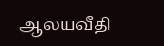ஆலயவீதி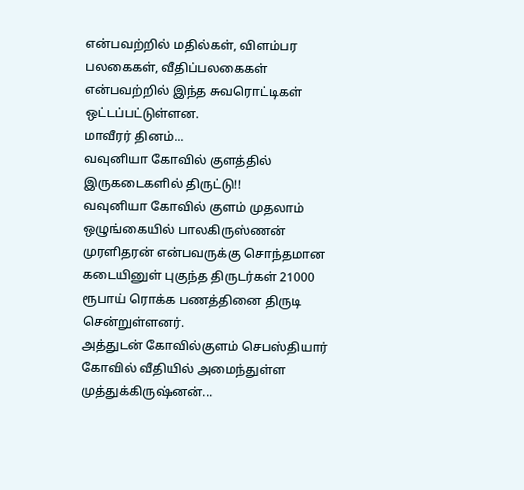என்பவற்றில் மதில்கள், விளம்பர பலகைகள், வீதிப்பலகைகள் என்பவற்றில் இந்த சுவரொட்டிகள் ஒட்டப்பட்டுள்ளன.
மாவீரர் தினம்...
வவுனியா கோவில் குளத்தில் இருகடைகளில் திருட்டு!!
வவுனியா கோவில் குளம் முதலாம் ஒழுங்கையில் பாலகிருஸ்ணன் முரளிதரன் என்பவருக்கு சொந்தமான கடையினுள் புகுந்த திருடர்கள் 21000 ரூபாய் ரொக்க பணத்தினை திருடி சென்றுள்ளனர்.
அத்துடன் கோவில்குளம் செபஸ்தியார் கோவில் வீதியில் அமைந்துள்ள முத்துக்கிருஷ்னன்...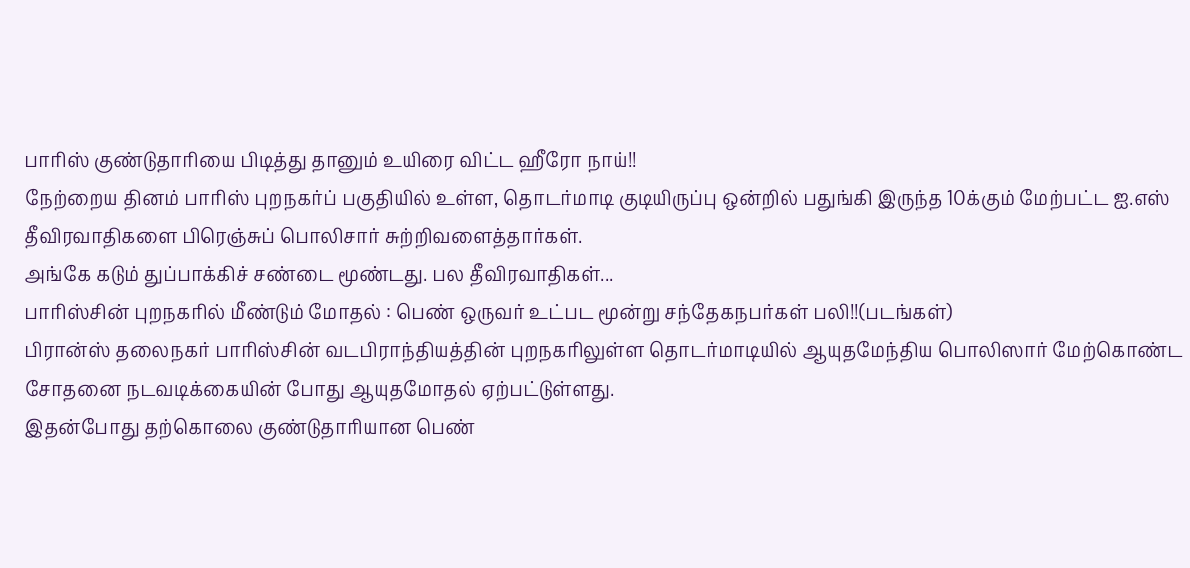பாரிஸ் குண்டுதாரியை பிடித்து தானும் உயிரை விட்ட ஹீரோ நாய்!!
நேற்றைய தினம் பாரிஸ் புறநகர்ப் பகுதியில் உள்ள, தொடர்மாடி குடியிருப்பு ஒன்றில் பதுங்கி இருந்த 10க்கும் மேற்பட்ட ஐ.எஸ் தீவிரவாதிகளை பிரெஞ்சுப் பொலிசார் சுற்றிவளைத்தார்கள்.
அங்கே கடும் துப்பாக்கிச் சண்டை மூண்டது. பல தீவிரவாதிகள்...
பாரிஸ்சின் புறநகரில் மீண்டும் மோதல் : பெண் ஒருவர் உட்பட மூன்று சந்தேகநபர்கள் பலி!!(படங்கள்)
பிரான்ஸ் தலைநகர் பாரிஸ்சின் வடபிராந்தியத்தின் புறநகரிலுள்ள தொடர்மாடியில் ஆயுதமேந்திய பொலிஸார் மேற்கொண்ட சோதனை நடவடிக்கையின் போது ஆயுதமோதல் ஏற்பட்டுள்ளது.
இதன்போது தற்கொலை குண்டுதாரியான பெண்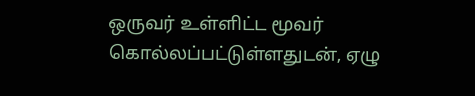ஒருவர் உள்ளிட்ட மூவர் கொல்லப்பட்டுள்ளதுடன், ஏழு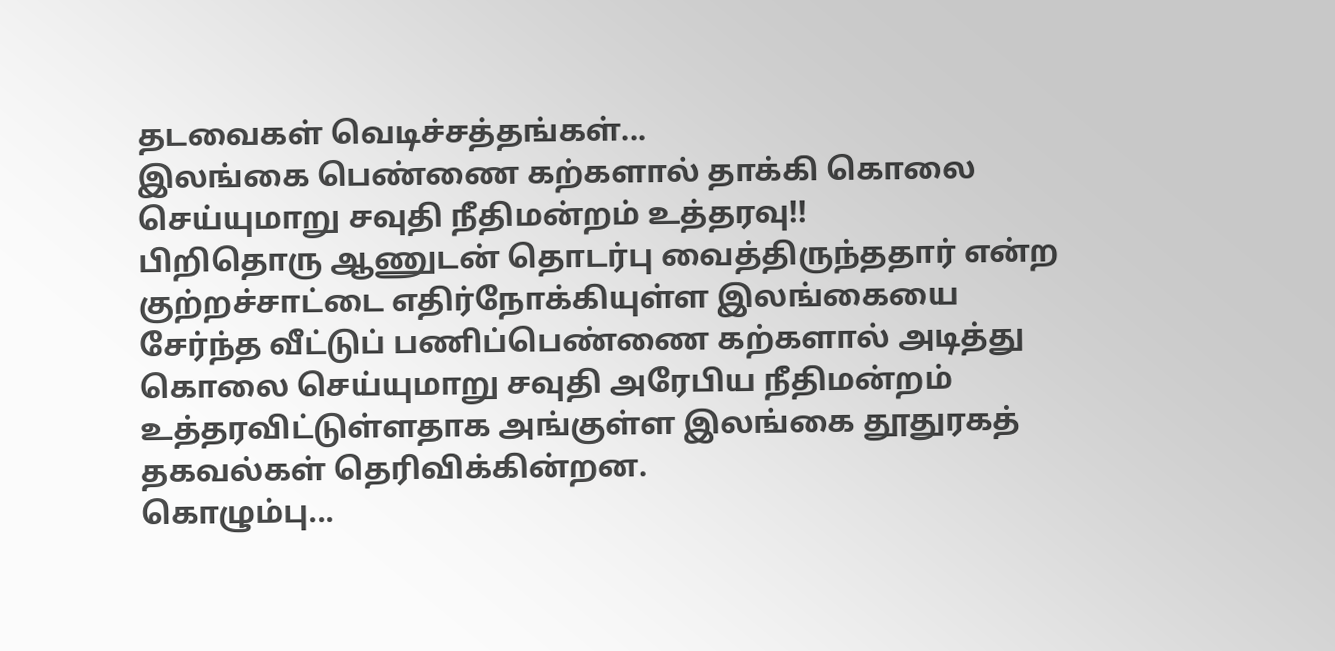தடவைகள் வெடிச்சத்தங்கள்...
இலங்கை பெண்ணை கற்களால் தாக்கி கொலை செய்யுமாறு சவுதி நீதிமன்றம் உத்தரவு!!
பிறிதொரு ஆணுடன் தொடர்பு வைத்திருந்ததார் என்ற குற்றச்சாட்டை எதிர்நோக்கியுள்ள இலங்கையை சேர்ந்த வீட்டுப் பணிப்பெண்ணை கற்களால் அடித்து கொலை செய்யுமாறு சவுதி அரேபிய நீதிமன்றம் உத்தரவிட்டுள்ளதாக அங்குள்ள இலங்கை தூதுரகத் தகவல்கள் தெரிவிக்கின்றன.
கொழும்பு...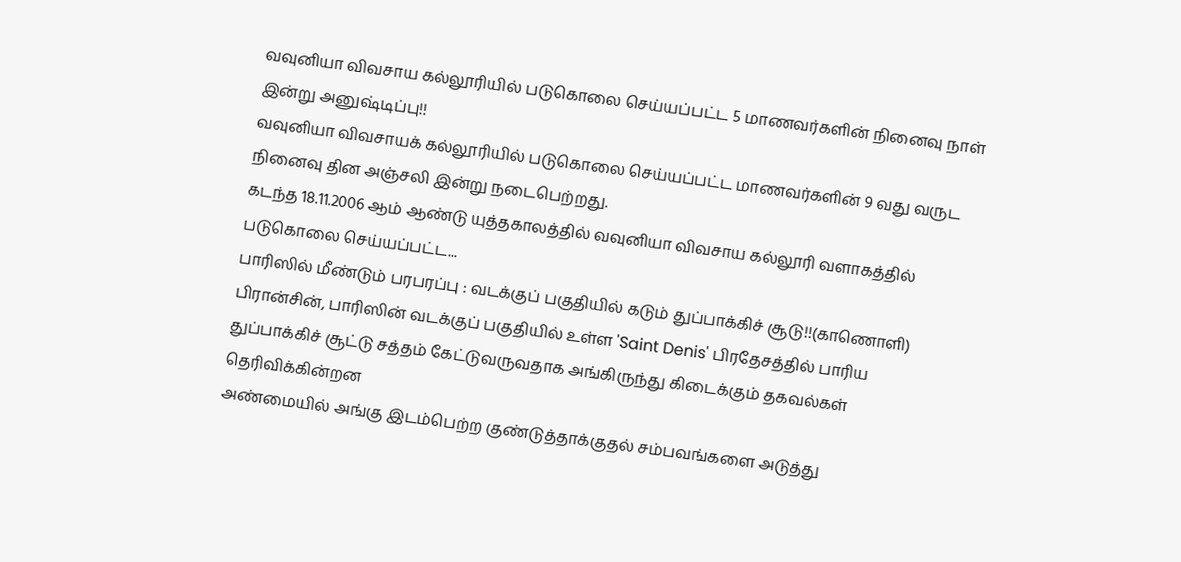வவுனியா விவசாய கல்லூரியில் படுகொலை செய்யப்பட்ட 5 மாணவர்களின் நினைவு நாள் இன்று அனுஷ்டிப்பு!!
வவுனியா விவசாயக் கல்லூரியில் படுகொலை செய்யப்பட்ட மாணவர்களின் 9 வது வருட நினைவு தின அஞ்சலி இன்று நடைபெற்றது.
கடந்த 18.11.2006 ஆம் ஆண்டு யுத்தகாலத்தில் வவுனியா விவசாய கல்லூரி வளாகத்தில் படுகொலை செய்யப்பட்ட...
பாரிஸில் மீண்டும் பரபரப்பு : வடக்குப் பகுதியில் கடும் துப்பாக்கிச் சூடு!!(காணொளி)
பிரான்சின், பாரிஸின் வடக்குப் பகுதியில் உள்ள 'Saint Denis' பிரதேசத்தில் பாரிய துப்பாக்கிச் சூட்டு சத்தம் கேட்டுவருவதாக அங்கிருந்து கிடைக்கும் தகவல்கள் தெரிவிக்கின்றன
அண்மையில் அங்கு இடம்பெற்ற குண்டுத்தாக்குதல் சம்பவங்களை அடுத்து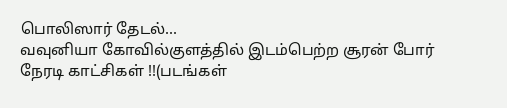பொலிஸார் தேடல்...
வவுனியா கோவில்குளத்தில் இடம்பெற்ற சூரன் போர் நேரடி காட்சிகள் !!(படங்கள்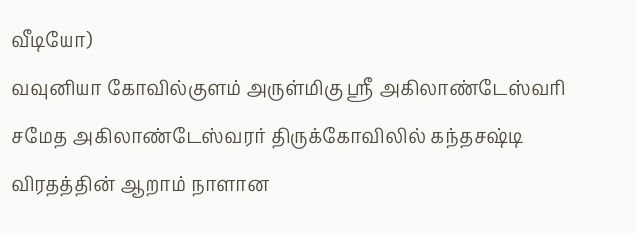வீடியோ)
வவுனியா கோவில்குளம் அருள்மிகு ஸ்ரீ அகிலாண்டேஸ்வரி சமேத அகிலாண்டேஸ்வரர் திருக்கோவிலில் கந்தசஷ்டி விரதத்தின் ஆறாம் நாளான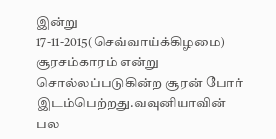இன்று 17-11-2015(செவ்வாய்க்கிழமை) சூரசம்காரம் என்று சொல்லப்படுகின்ற சூரன் போர் இடம்பெற்றது.வவுனியாவின் பல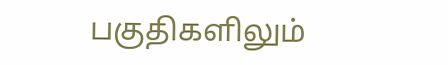பகுதிகளிலும்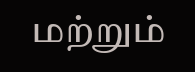மற்றும்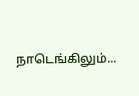நாடெங்கிலும்...